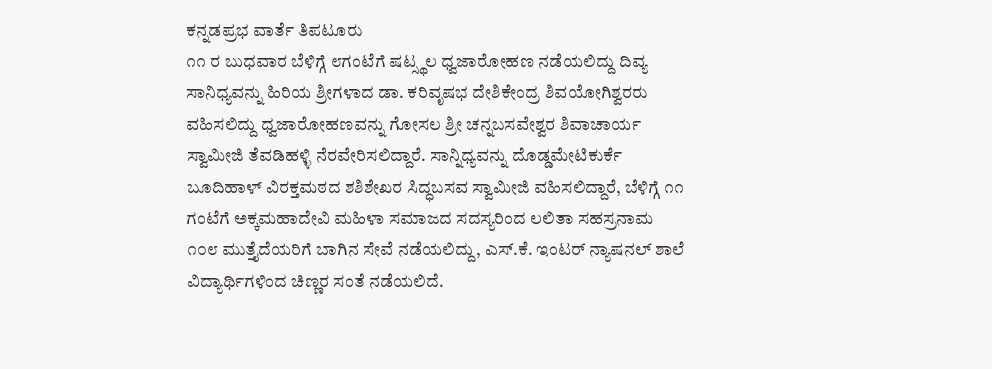ಕನ್ನಡಪ್ರಭ ವಾರ್ತೆ ತಿಪಟೂರು
೧೧ ರ ಬುಧವಾರ ಬೆಳಿಗ್ಗೆ ೮ಗಂಟೆಗೆ ಷಟ್ಸ್ಥಲ ಧ್ವಜಾರೋಹಣ ನಡೆಯಲಿದ್ದು ದಿವ್ಯ ಸಾನಿಧ್ಯವನ್ನು ಹಿರಿಯ ಶ್ರೀಗಳಾದ ಡಾ. ಕರಿವೃಷಭ ದೇಶಿಕೇಂದ್ರ ಶಿವಯೋಗಿಶ್ವರರು ವಹಿಸಲಿದ್ದು ಧ್ವಜಾರೋಹಣವನ್ನು ಗೋಸಲ ಶ್ರೀ ಚನ್ನಬಸವೇಶ್ವರ ಶಿವಾಚಾರ್ಯ ಸ್ವಾಮೀಜಿ ತೆವಡಿಹಳ್ಳಿ ನೆರವೇರಿಸಲಿದ್ದಾರೆ. ಸಾನ್ನಿಧ್ಯವನ್ನು ದೊಡ್ಡಮೇಟಿಕುರ್ಕೆ ಬೂದಿಹಾಳ್ ವಿರಕ್ತಮಠದ ಶಶಿಶೇಖರ ಸಿದ್ಧಬಸವ ಸ್ವಾಮೀಜಿ ವಹಿಸಲಿದ್ದಾರೆ, ಬೆಳಿಗ್ಗೆ ೧೧ ಗಂಟೆಗೆ ಅಕ್ಕಮಹಾದೇವಿ ಮಹಿಳಾ ಸಮಾಜದ ಸದಸ್ಯರಿಂದ ಲಲಿತಾ ಸಹಸ್ರನಾಮ ೧೦೮ ಮುತ್ತೈದೆಯರಿಗೆ ಬಾಗಿನ ಸೇವೆ ನಡೆಯಲಿದ್ದು, ಎಸ್.ಕೆ. ಇಂಟರ್ ನ್ಯಾಷನಲ್ ಶಾಲೆ ವಿದ್ಯಾರ್ಥಿಗಳಿಂದ ಚಿಣ್ಣರ ಸಂತೆ ನಡೆಯಲಿದೆ.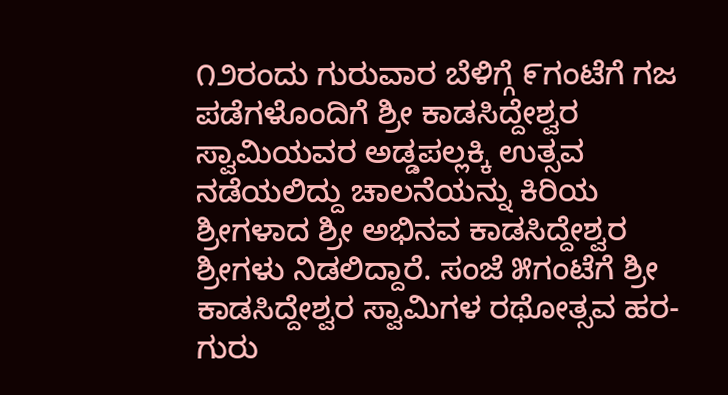೧೨ರಂದು ಗುರುವಾರ ಬೆಳಿಗ್ಗೆ ೯ಗಂಟೆಗೆ ಗಜ ಪಡೆಗಳೊಂದಿಗೆ ಶ್ರೀ ಕಾಡಸಿದ್ದೇಶ್ವರ ಸ್ವಾಮಿಯವರ ಅಡ್ಡಪಲ್ಲಕ್ಕಿ ಉತ್ಸವ ನಡೆಯಲಿದ್ದು ಚಾಲನೆಯನ್ನು ಕಿರಿಯ ಶ್ರೀಗಳಾದ ಶ್ರೀ ಅಭಿನವ ಕಾಡಸಿದ್ದೇಶ್ವರ ಶ್ರೀಗಳು ನಿಡಲಿದ್ದಾರೆ. ಸಂಜೆ ೫ಗಂಟೆಗೆ ಶ್ರೀ ಕಾಡಸಿದ್ದೇಶ್ವರ ಸ್ವಾಮಿಗಳ ರಥೋತ್ಸವ ಹರ-ಗುರು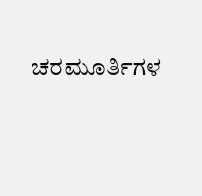ಚರಮೂರ್ತಿಗಳ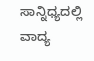ಸಾನ್ನಿಧ್ಯದಲ್ಲಿ ವಾದ್ಯ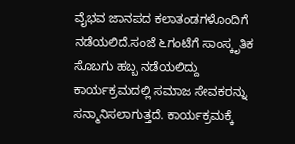ವೈಭವ ಜಾನಪದ ಕಲಾತಂಡಗಳೊಂದಿಗೆ ನಡೆಯಲಿದೆ.ಸಂಜೆ ೬ಗಂಟೆಗೆ ಸಾಂಸ್ಕೃತಿಕ ಸೊಬಗು ಹಬ್ಬ ನಡೆಯಲಿದ್ದು ಕಾರ್ಯಕ್ರಮದಲ್ಲಿ ಸಮಾಜ ಸೇವಕರನ್ನು ಸನ್ಮಾನಿಸಲಾಗುತ್ತದೆ. ಕಾರ್ಯಕ್ರಮಕ್ಕೆ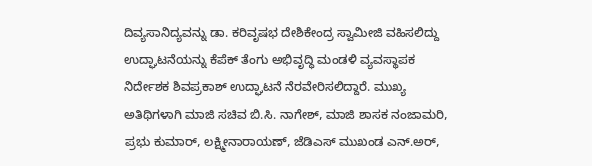ದಿವ್ಯಸಾನಿದ್ಯವನ್ನು ಡಾ. ಕರಿವೃಷಭ ದೇಶಿಕೇಂದ್ರ ಸ್ವಾಮೀಜಿ ವಹಿಸಲಿದ್ದು ಉದ್ಘಾಟನೆಯನ್ನು ಕೆಪೆಕ್ ತೆಂಗು ಅಭಿವೃದ್ಧಿ ಮಂಡಳಿ ವ್ಯವಸ್ಥಾಪಕ ನಿರ್ದೇಶಕ ಶಿವಪ್ರಕಾಶ್ ಉದ್ಘಾಟನೆ ನೆರವೇರಿಸಲಿದ್ದಾರೆ. ಮುಖ್ಯ ಅತಿಥಿಗಳಾಗಿ ಮಾಜಿ ಸಚಿವ ಬಿ.ಸಿ. ನಾಗೇಶ್, ಮಾಜಿ ಶಾಸಕ ನಂಜಾಮರಿ, ಪ್ರಭು ಕುಮಾರ್, ಲಕ್ಷ್ಮೀನಾರಾಯಣ್, ಜೆಡಿಎಸ್ ಮುಖಂಡ ಎನ್.ಅರ್,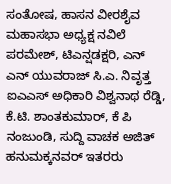ಸಂತೋಷ, ಹಾಸನ ವೀರಶೈವ ಮಹಾಸಭಾ ಅಧ್ಯಕ್ಷ ನವಿಲೆ ಪರಮೇಶ್, ಟಿಎನ್ಷಡಕ್ಷರಿ, ಎನ್ ಎನ್ ಯುವರಾಜ್ ಸಿ.ಎ. ನಿವೃತ್ತ ಐಎಎಸ್ ಅಧಿಕಾರಿ ವಿಶ್ವನಾಥ ರೆಡ್ಡಿ, ಕೆ.ಟಿ. ಶಾಂತಕುಮಾರ್, ಕೆ ಪಿ ನಂಜುಂಡಿ, ಸುದ್ದಿ ವಾಚಕ ಅಜಿತ್ ಹನುಮಕ್ಕನವರ್ ಇತರರು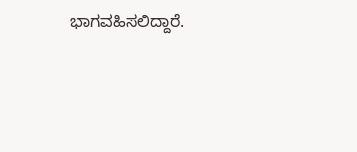ಭಾಗವಹಿಸಲಿದ್ದಾರೆ.